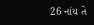26 નાંય તે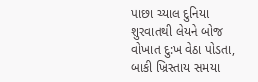પાછા ચ્યાલ દુનિયા શુરવાતથી લેયને બોજ વોખાત દુ:ખ વેઠા પોડતા, બાકી ખ્રિસ્તાય સમયા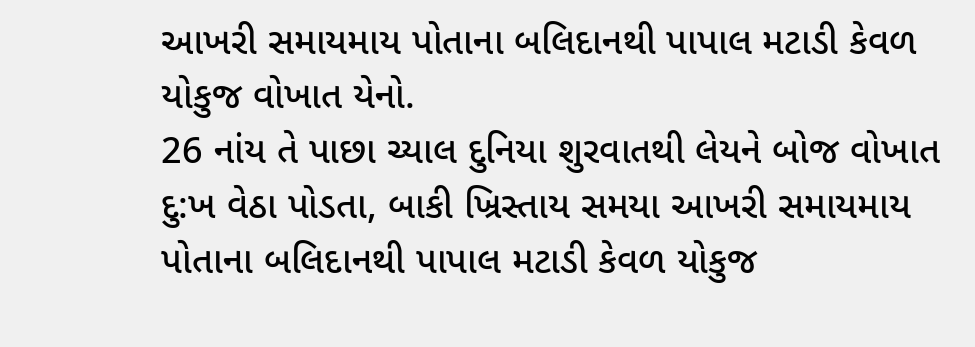આખરી સમાયમાય પોતાના બલિદાનથી પાપાલ મટાડી કેવળ યોકુજ વોખાત યેનો.
26 નાંય તે પાછા ચ્યાલ દુનિયા શુરવાતથી લેયને બોજ વોખાત દુ:ખ વેઠા પોડતા, બાકી ખ્રિસ્તાય સમયા આખરી સમાયમાય પોતાના બલિદાનથી પાપાલ મટાડી કેવળ યોકુજ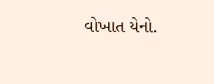વોખાત યેનો.